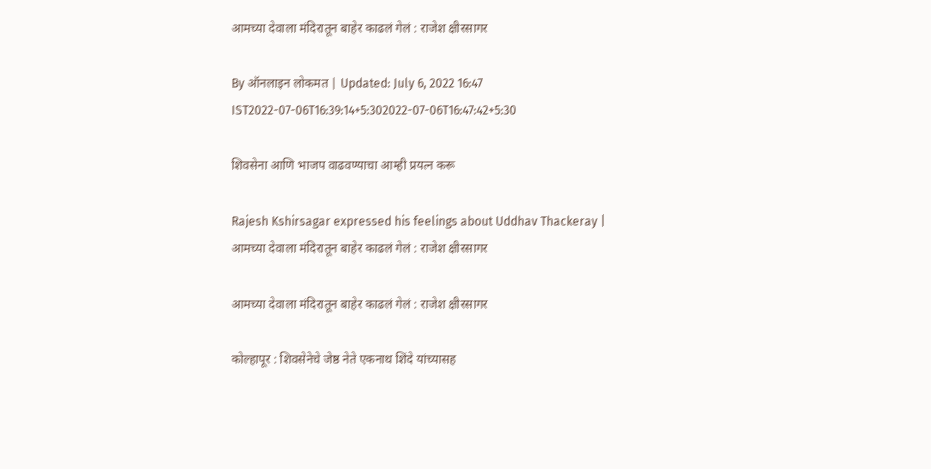आमच्या देवाला मंदिरातून बाहेर काढलं गेलं : राजेश क्षीरसागर

By ऑनलाइन लोकमत | Updated: July 6, 2022 16:47 IST2022-07-06T16:39:14+5:302022-07-06T16:47:42+5:30

शिवसेना आणि भाजप वाढवण्याचा आम्ही प्रयत्न करू

Rajesh Kshirsagar expressed his feelings about Uddhav Thackeray | आमच्या देवाला मंदिरातून बाहेर काढलं गेलं : राजेश क्षीरसागर

आमच्या देवाला मंदिरातून बाहेर काढलं गेलं : राजेश क्षीरसागर

कोल्हापूर : शिवसेनेचे जेष्ठ नेते एकनाथ शिंदे यांच्यासह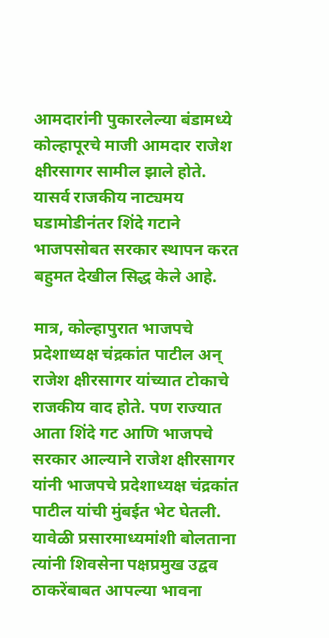आमदारांनी पुकारलेल्या बंडामध्ये कोल्हापूरचे माजी आमदार राजेश क्षीरसागर सामील झाले होते. यासर्व राजकीय नाट्यमय घडामोडीनंतर शिंदे गटाने भाजपसोबत सरकार स्थापन करत बहुमत देखील सिद्ध केले आहे.

मात्र, कोल्हापुरात भाजपचे प्रदेशाध्यक्ष चंद्रकांत पाटील अन् राजेश क्षीरसागर यांच्यात टोकाचे राजकीय वाद होते. पण राज्यात आता शिंदे गट आणि भाजपचे सरकार आल्याने राजेश क्षीरसागर यांनी भाजपचे प्रदेशाध्यक्ष चंद्रकांत पाटील यांची मुंबईत भेट घेतली. यावेळी प्रसारमाध्यमांशी बोलताना त्यांनी शिवसेना पक्षप्रमुख उद्वव ठाकरेंबाबत आपल्या भावना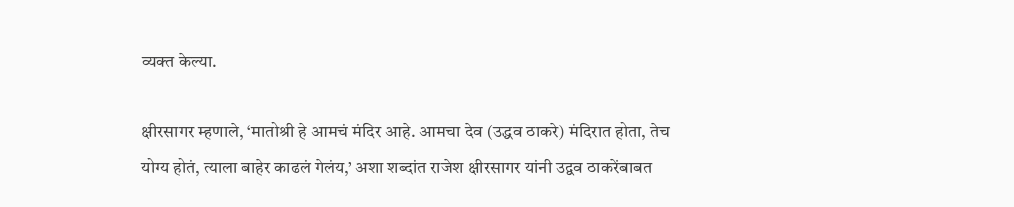व्यक्त केल्या.

क्षीरसागर म्हणाले, ‘मातोश्री हे आमचं मंदिर आहे. आमचा देव (उद्धव ठाकरे) मंदिरात होता, तेच योग्य होतं, त्याला बाहेर काढलं गेलंय,’ अशा शब्दांत राजेश क्षीरसागर यांनी उद्वव ठाकरेंबाबत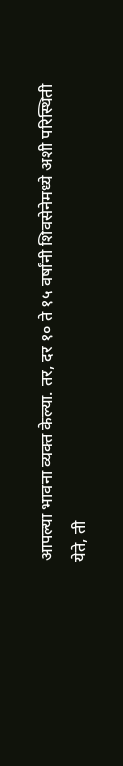आपल्या भावना व्यक्त केल्या. तर, दर १० ते १५ वर्षांनी शिवसेनेमध्ये अशी परिस्थिती येते, ती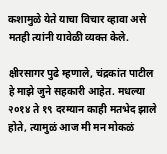कशामुळे येते याचा विचार व्हावा असे मतही त्यांनी यावेळी व्यक्त केले.

क्षीरसागर पुढे म्हणाले, चंद्रकांत पाटील हे माझे जुने सहकारी आहेत. मधल्या २०१४ ते १९ दरम्यान काही मतभेद झाले होते, त्यामुळं आज मी मन मोकळं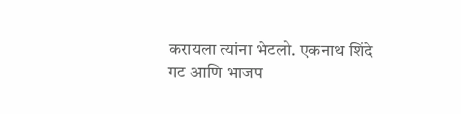करायला त्यांना भेटलो. एकनाथ शिंदे गट आणि भाजप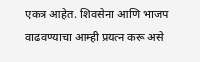एकत्र आहेत. शिवसेना आणि भाजप वाढवण्याचा आम्ही प्रयत्न करू असे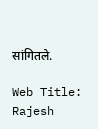सांगितले.

Web Title: Rajesh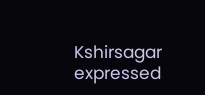Kshirsagar expressed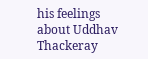his feelings about Uddhav Thackeray